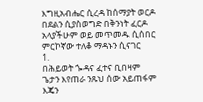እግዚአብሔር ሲረዳ ከሰማያት ወርዶ
በደልን ሲያስወግድ በቅንነት ፈርዶ
አላያችሁም ወይ መጥመዱ ሲሰበር
ምርኮኛው ተለቆ ማዳኑን ሲናገር
1.
በሕይወት ጐዳና ፈተና ቢበዛም
ጌታን እየጠራ ንጹህ ሰው አይጠፋም
እጄን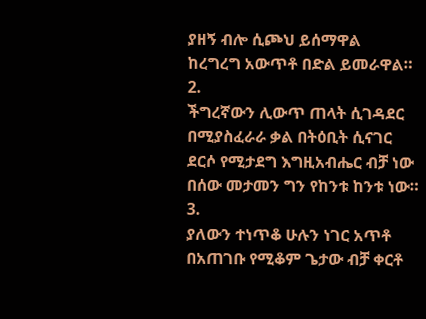ያዘኝ ብሎ ሲጮህ ይሰማዋል
ከረግረግ አውጥቶ በድል ይመራዋል።
2.
ችግረኛውን ሊውጥ ጠላት ሲገዳደር
በሚያስፈራራ ቃል በትዕቢት ሲናገር
ደርሶ የሚታደግ እግዚአብሔር ብቻ ነው
በሰው መታመን ግን የከንቱ ከንቱ ነው።
3.
ያለውን ተነጥቆ ሁሉን ነገር አጥቶ
በአጠገቡ የሚቆም ጌታው ብቻ ቀርቶ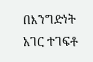በእንግድነት አገር ተገፍቶ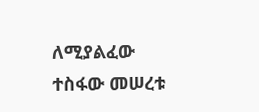ለሚያልፈው
ተስፋው መሠረቱ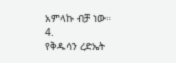አምላኩ ብቻ ነው።
4.
የቅዱሳን ረድኤት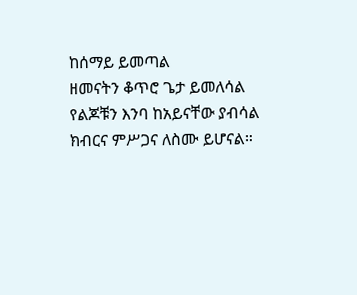ከሰማይ ይመጣል
ዘመናትን ቆጥሮ ጌታ ይመለሳል
የልጆቹን እንባ ከአይናቸው ያብሳል
ክብርና ምሥጋና ለስሙ ይሆናል።